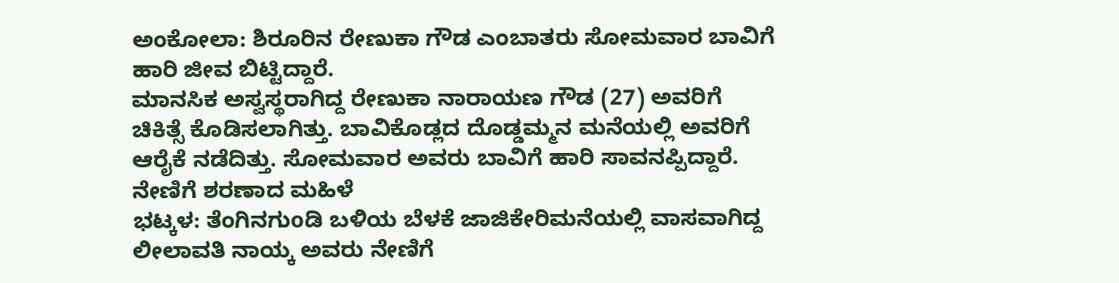ಅಂಕೋಲಾ: ಶಿರೂರಿನ ರೇಣುಕಾ ಗೌಡ ಎಂಬಾತರು ಸೋಮವಾರ ಬಾವಿಗೆ ಹಾರಿ ಜೀವ ಬಿಟ್ಟಿದ್ದಾರೆ.
ಮಾನಸಿಕ ಅಸ್ವಸ್ಥರಾಗಿದ್ದ ರೇಣುಕಾ ನಾರಾಯಣ ಗೌಡ (27) ಅವರಿಗೆ ಚಿಕಿತ್ಸೆ ಕೊಡಿಸಲಾಗಿತ್ತು. ಬಾವಿಕೊಡ್ಲದ ದೊಡ್ಡಮ್ಮನ ಮನೆಯಲ್ಲಿ ಅವರಿಗೆ ಆರೈಕೆ ನಡೆದಿತ್ತು. ಸೋಮವಾರ ಅವರು ಬಾವಿಗೆ ಹಾರಿ ಸಾವನಪ್ಪಿದ್ದಾರೆ.
ನೇಣಿಗೆ ಶರಣಾದ ಮಹಿಳೆ
ಭಟ್ಕಳ: ತೆಂಗಿನಗುoಡಿ ಬಳಿಯ ಬೆಳಕೆ ಜಾಜಿಕೇರಿಮನೆಯಲ್ಲಿ ವಾಸವಾಗಿದ್ದ ಲೀಲಾವತಿ ನಾಯ್ಕ ಅವರು ನೇಣಿಗೆ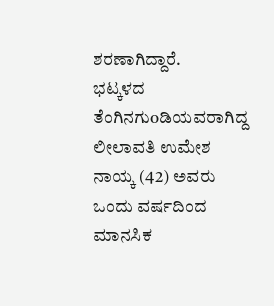ಶರಣಾಗಿದ್ದಾರೆ.
ಭಟ್ಕಳದ ತೆಂಗಿನಗುoಡಿಯವರಾಗಿದ್ದ ಲೀಲಾವತಿ ಉಮೇಶ ನಾಯ್ಕ (42) ಅವರು ಒಂದು ವರ್ಷದಿಂದ ಮಾನಸಿಕ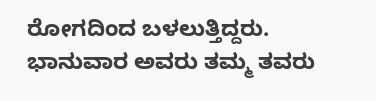ರೋಗದಿಂದ ಬಳಲುತ್ತಿದ್ದರು. ಭಾನುವಾರ ಅವರು ತಮ್ಮ ತವರು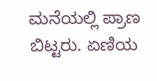ಮನೆಯಲ್ಲಿ ಪ್ರಾಣ ಬಿಟ್ಟರು. ಏಣಿಯ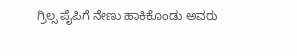ಗ್ರಿಲ್ಸ ಪೈಪಿಗೆ ನೇಣು ಹಾಕಿಕೊಂಡು ಅವರು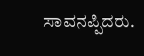ಸಾವನಪ್ಪಿದರು.